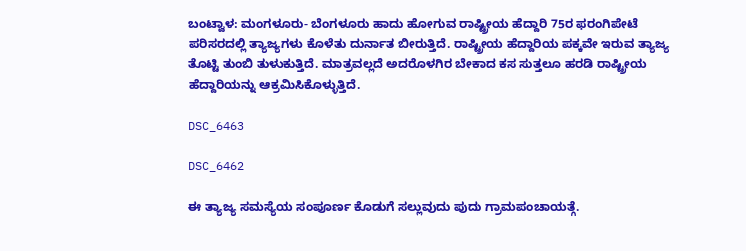ಬಂಟ್ವಾಳ: ಮಂಗಳೂರು- ಬೆಂಗಳೂರು ಹಾದು ಹೋಗುವ ರಾಷ್ಟ್ರೀಯ ಹೆದ್ದಾರಿ 75ರ ಫರಂಗಿಪೇಟೆ ಪರಿಸರದಲ್ಲಿ ತ್ಯಾಜ್ಯಗಳು ಕೊಳೆತು ದುರ್ನಾತ ಬೀರುತ್ತಿದೆ. ರಾಷ್ಟ್ರೀಯ ಹೆದ್ದಾರಿಯ ಪಕ್ಕವೇ ಇರುವ ತ್ಯಾಜ್ಯ ತೊಟ್ಟಿ ತುಂಬಿ ತುಳುಕುತ್ತಿದೆ. ಮಾತ್ರವಲ್ಲದೆ ಅದರೊಳಗಿರ ಬೇಕಾದ ಕಸ ಸುತ್ತಲೂ ಹರಡಿ ರಾಷ್ಟ್ರೀಯ ಹೆದ್ದಾರಿಯನ್ನು ಆಕ್ರಮಿಸಿಕೊಳ್ಳುತ್ತಿದೆ.

DSC_6463

DSC_6462

ಈ ತ್ಯಾಜ್ಯ ಸಮಸ್ಯೆಯ ಸಂಪೂರ್ಣ ಕೊಡುಗೆ ಸಲ್ಲುವುದು ಪುದು ಗ್ರಾಮಪಂಚಾಯತ್ಗೆ.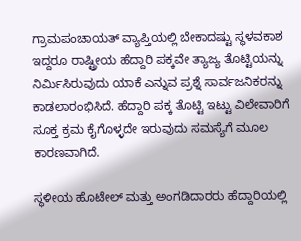ಗ್ರಾಮಪಂಚಾಯತ್ ವ್ಯಾಪ್ತಿಯಲ್ಲಿ ಬೇಕಾದಷ್ಟು ಸ್ಥಳವಕಾಶ ಇದ್ದರೂ ರಾಷ್ಟ್ರೀಯ ಹೆದ್ದಾರಿ ಪಕ್ಕವೇ ತ್ಯಾಜ್ಯ ತೊಟ್ಟಿಯನ್ನು ನಿರ್ಮಿಸಿರುವುದು ಯಾಕೆ ಎನ್ನುವ ಪ್ರಶ್ನೆ ಸಾರ್ವಜನಿಕರನ್ನು ಕಾಡಲಾರಂಭಿಸಿದೆ. ಹೆದ್ದಾರಿ ಪಕ್ಕ ತೊಟ್ಟಿ ಇಟ್ಟು ವಿಲೇವಾರಿಗೆ ಸೂಕ್ತ ಕ್ರಮ ಕೈಗೊಳ್ಳದೇ ಇರುವುದು ಸಮಸ್ಯೆಗೆ ಮೂಲ ಕಾರಣವಾಗಿದೆ.

ಸ್ಥಳೀಯ ಹೊಟೇಲ್ ಮತ್ತು ಅಂಗಡಿದಾರರು ಹೆದ್ದಾರಿಯಲ್ಲಿ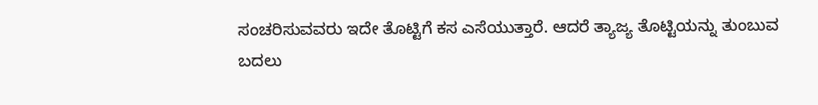ಸಂಚರಿಸುವವರು ಇದೇ ತೊಟ್ಟಿಗೆ ಕಸ ಎಸೆಯುತ್ತಾರೆ. ಆದರೆ ತ್ಯಾಜ್ಯ ತೊಟ್ಟಿಯನ್ನು ತುಂಬುವ ಬದಲು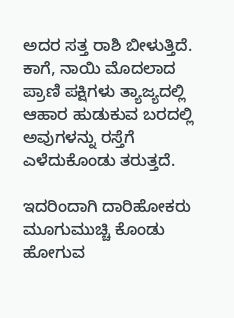ಅದರ ಸತ್ತ ರಾಶಿ ಬೀಳುತ್ತಿದೆ. ಕಾಗೆ, ನಾಯಿ ಮೊದಲಾದ ಪ್ರಾಣಿ ಪಕ್ಷಿಗಳು ತ್ಯಾಜ್ಯದಲ್ಲಿ ಆಹಾರ ಹುಡುಕುವ ಬರದಲ್ಲಿ ಅವುಗಳನ್ನು ರಸ್ತೆಗೆ ಎಳೆದುಕೊಂಡು ತರುತ್ತದೆ.

ಇದರಿಂದಾಗಿ ದಾರಿಹೋಕರು ಮೂಗುಮುಚ್ಚಿ ಕೊಂಡು ಹೋಗುವ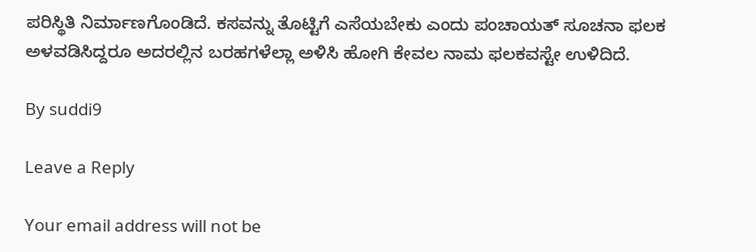ಪರಿಸ್ಥಿತಿ ನಿರ್ಮಾಣಗೊಂಡಿದೆ. ಕಸವನ್ನು ತೊಟ್ಟಿಗೆ ಎಸೆಯಬೇಕು ಎಂದು ಪಂಚಾಯತ್ ಸೂಚನಾ ಫಲಕ ಅಳವಡಿಸಿದ್ದರೂ ಅದರಲ್ಲಿನ ಬರಹಗಳೆಲ್ಲಾ ಅಳಿಸಿ ಹೋಗಿ ಕೇವಲ ನಾಮ ಫಲಕವಸ್ಟೇ ಉಳಿದಿದೆ.

By suddi9

Leave a Reply

Your email address will not be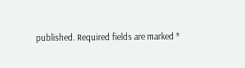published. Required fields are marked *